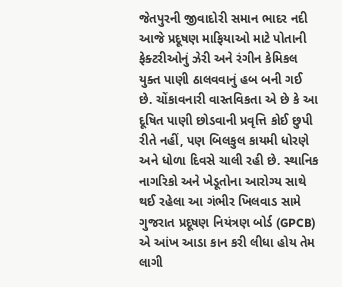જેતપુરની જીવાદોરી સમાન ભાદર નદી આજે પ્રદૂષણ માફિયાઓ માટે પોતાની ફેક્ટરીઓનું ઝેરી અને રંગીન કેમિકલ યુક્ત પાણી ઠાલવવાનું હબ બની ગઈ છે. ચોંકાવનારી વાસ્તવિકતા એ છે કે આ દૂષિત પાણી છોડવાની પ્રવૃત્તિ કોઈ છુપી રીતે નહીં, પણ બિલકુલ કાયમી ધોરણે અને ધોળા દિવસે ચાલી રહી છે. સ્થાનિક નાગરિકો અને ખેડૂતોના આરોગ્ય સાથે થઈ રહેલા આ ગંભીર ખિલવાડ સામે ગુજરાત પ્રદૂષણ નિયંત્રણ બોર્ડ (GPCB) એ આંખ આડા કાન કરી લીધા હોય તેમ લાગી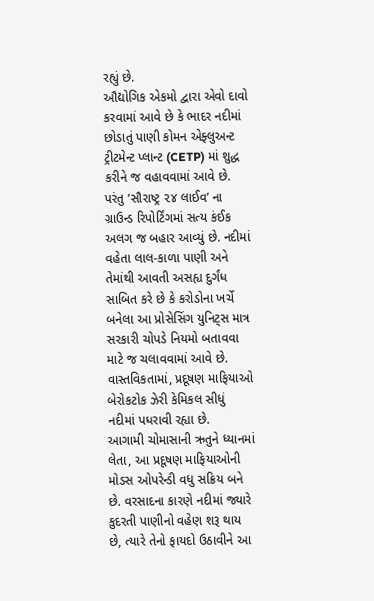રહ્યું છે.
ઔદ્યોગિક એકમો દ્વારા એવો દાવો કરવામાં આવે છે કે ભાદર નદીમાં છોડાતું પાણી કોમન એફ્લુઅન્ટ ટ્રીટમેન્ટ પ્લાન્ટ (CETP) માં શુદ્ધ કરીને જ વહાવવામાં આવે છે. પરંતુ ‘સૌરાષ્ટ્ર ૨૪ લાઈવ’ ના ગ્રાઉન્ડ રિપોર્ટિંગમાં સત્ય કંઈક અલગ જ બહાર આવ્યું છે. નદીમાં વહેતા લાલ-કાળા પાણી અને તેમાંથી આવતી અસહ્ય દુર્ગંધ સાબિત કરે છે કે કરોડોના ખર્ચે બનેલા આ પ્રોસેસિંગ યુનિટ્સ માત્ર સરકારી ચોપડે નિયમો બતાવવા માટે જ ચલાવવામાં આવે છે. વાસ્તવિકતામાં, પ્રદૂષણ માફિયાઓ બેરોકટોક ઝેરી કેમિકલ સીધું નદીમાં પધરાવી રહ્યા છે.
આગામી ચોમાસાની ઋતુને ધ્યાનમાં લેતા, આ પ્રદૂષણ માફિયાઓની મોડસ ઓપરેન્ડી વધુ સક્રિય બને છે. વરસાદના કારણે નદીમાં જ્યારે કુદરતી પાણીનો વહેણ શરૂ થાય છે, ત્યારે તેનો ફાયદો ઉઠાવીને આ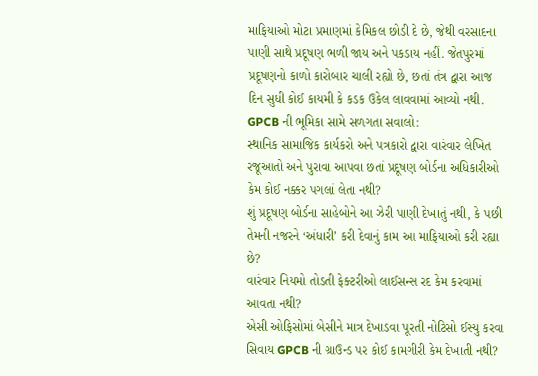માફિયાઓ મોટા પ્રમાણમાં કેમિકલ છોડી દે છે, જેથી વરસાદના પાણી સાથે પ્રદૂષણ ભળી જાય અને પકડાય નહીં. જેતપુરમાં પ્રદૂષણનો કાળો કારોબાર ચાલી રહ્યો છે, છતાં તંત્ર દ્વારા આજ દિન સુધી કોઈ કાયમી કે કડક ઉકેલ લાવવામાં આવ્યો નથી. GPCB ની ભૂમિકા સામે સળગતા સવાલો:
સ્થાનિક સામાજિક કાર્યકરો અને પત્રકારો દ્વારા વારંવાર લેખિત રજૂઆતો અને પુરાવા આપવા છતાં પ્રદૂષણ બોર્ડના અધિકારીઓ કેમ કોઈ નક્કર પગલાં લેતા નથી?
શું પ્રદૂષણ બોર્ડના સાહેબોને આ ઝેરી પાણી દેખાતું નથી, કે પછી તેમની નજરને ‘અંધારી’ કરી દેવાનું કામ આ માફિયાઓ કરી રહ્યા છે?
વારંવાર નિયમો તોડતી ફેક્ટરીઓ લાઈસન્સ રદ કેમ કરવામાં આવતા નથી?
એસી ઓફિસોમાં બેસીને માત્ર દેખાડવા પૂરતી નોટિસો ઈસ્યુ કરવા સિવાય GPCB ની ગ્રાઉન્ડ પર કોઈ કામગીરી કેમ દેખાતી નથી?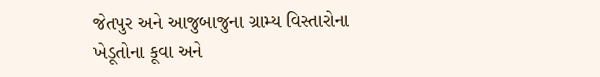જેતપુર અને આજુબાજુના ગ્રામ્ય વિસ્તારોના ખેડૂતોના કૂવા અને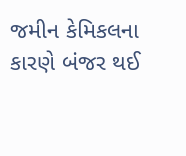જમીન કેમિકલના કારણે બંજર થઈ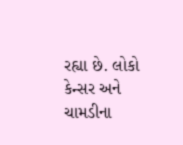રહ્યા છે. લોકો કેન્સર અને ચામડીના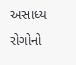અસાધ્ય રોગોનો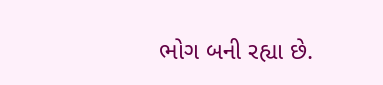ભોગ બની રહ્યા છે.